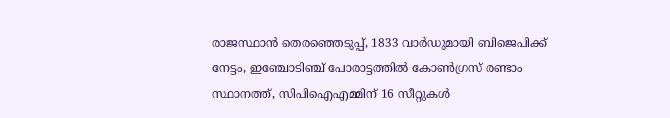രാജസ്ഥാന്‍ തെരഞ്ഞെടുപ്പ്, 1833 വാർഡുമായി ബിജെപിക്ക് നേട്ടം, ഇഞ്ചോടിഞ്ച് പോരാട്ടത്തിൽ കോണ്‍ഗ്രസ് രണ്ടാം സ്ഥാനത്ത്, സിപിഐഎമ്മിന് 16 സീറ്റുകള്‍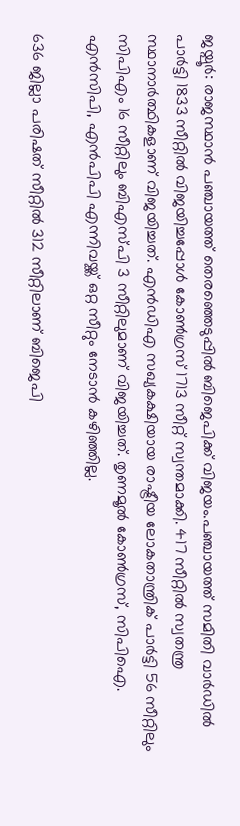ജയ്പൂർ: രാജസ്ഥാന്‍ പഞ്ചായത്ത് തെരഞ്ഞെടുപ്പിൽ ബിജെപിക്ക് വിജയം.പഞ്ചായത്ത് സമിതി വാര്‍ഡില്‍ പാര്‍ട്ടി 1833 സീറ്റില്‍ വിജയിച്ചപ്പോള്‍ കോണ്‍ഗ്രസ് 1713 സീറ്റ് സ്വന്തമാക്കി. 417 സീറ്റില്‍ സ്വതന്ത്ര സ്ഥാനാര്‍ത്ഥികളാണ് വിജയിച്ചത്. എന്‍ഡിഎ സഖ്യകക്ഷിയായ രാഷ്ട്രീയ ലോകതാന്ത്രിക് പാര്‍ട്ടി 56 സീറ്റിലും സിപിഎം 16 സീറ്റിലും ബിഎസ്പി 3 സീറ്റിലുമാണ് വിജയിച്ചത്. തൃണമൂല്‍ കോണ്‍ഗ്രസ്, സിപിഐ. എന്‍സിപി, എന്‍പിപി എന്നിവയ്ക്ക് ഒറ്റ സീറ്റും നേടാന്‍ കഴിഞ്ഞില്ല.

636 ജില്ലാ പരിഷത് സീറ്റില്‍ 312 സീറ്റിലാണ് ബിജെപി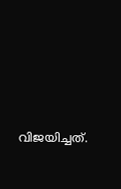വിജയിച്ചത്.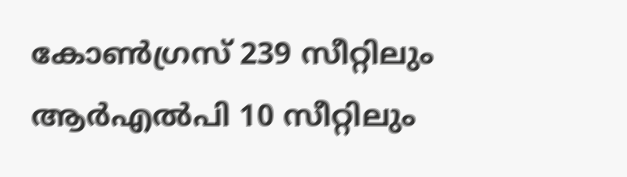കോണ്‍ഗ്രസ് 239 സീറ്റിലും ആര്‍എല്‍പി 10 സീറ്റിലും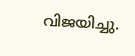വിജയിച്ചു.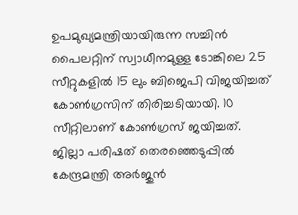ഉപമുഖ്യമന്ത്രിയായിരുന്ന സച്ചിന്‍ പൈലറ്റിന് സ്വാധീനമുള്ള ടോങ്കിലെ 25 സീറ്റുകളില്‍ 15 ലും ബിജെപി വിജയിച്ചത് കോണ്‍ഗ്രസിന് തിരിച്ചടിയായി. 10 സീറ്റിലാണ് കോണ്‍ഗ്രസ് ജയിച്ചത്. ജില്ലാ പരിഷത് തെരഞ്ഞെടുപ്പില്‍ കേന്ദ്രമന്ത്രി അര്‍ജുന്‍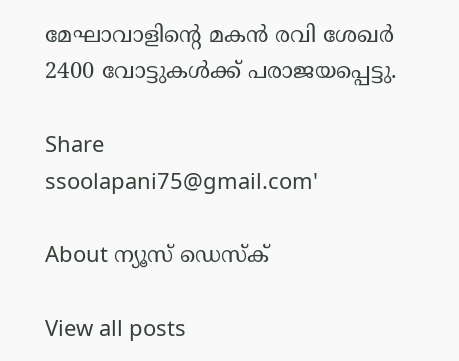മേഘാവാളിന്റെ മകന്‍ രവി ശേഖര്‍ 2400 വോട്ടുകള്‍ക്ക് പരാജയപ്പെട്ടു.

Share
ssoolapani75@gmail.com'

About ന്യൂസ് ഡെസ്ക്

View all posts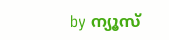by ന്യൂസ്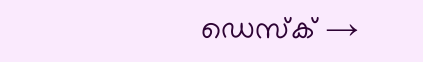ഡെസ്ക് →